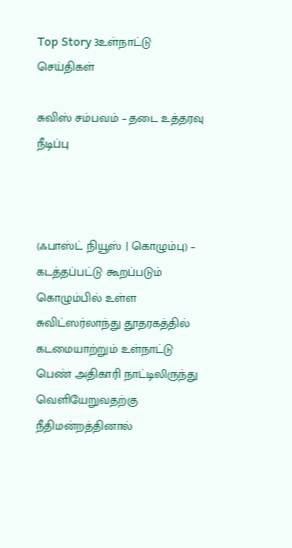Top Story 3உள்நாட்டு செய்திகள்

சுவிஸ் சம்பவம் – தடை உத்தரவு நீடிப்பு



(ஃபாஸ்ட் நியூஸ் | கொழும்பு) – கடத்தப்பட்டு கூறப்படும் கொழும்பில் உள்ள சுவிட்ஸர்லாந்து தூதரகத்தில் கடமையாற்றும் உள்நாட்டு பெண் அதிகாரி நாட்டிலிருந்து வெளியேறுவதற்கு நீதிமன்றத்தினால்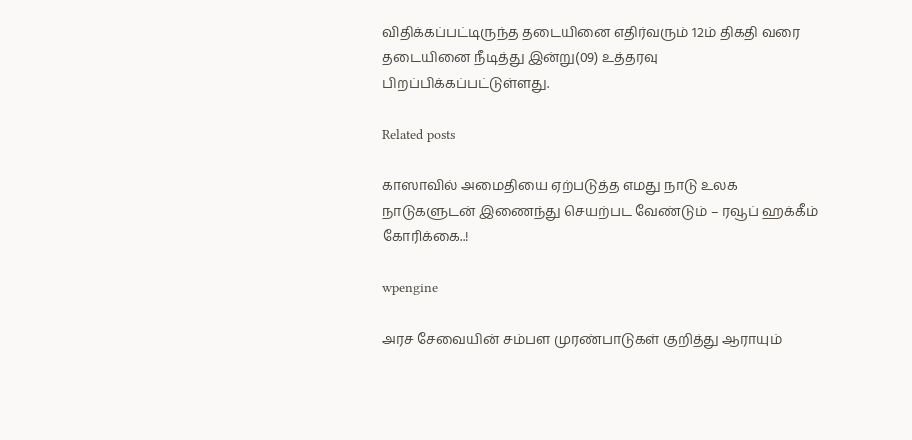விதிக்கப்பட்டிருந்த தடையினை எதிர்வரும் 12ம் திகதி வரை தடையினை நீடித்து இன்று(09) உத்தரவு பிறப்பிக்கப்பட்டுள்ளது.

Related posts

காஸாவில் அமைதியை ஏற்படுத்த எமது நாடு உலக நாடுகளுடன் இணைந்து செயற்பட வேண்டும் – ரவூப் ஹக்கீம் கோரிக்கை..!

wpengine

அரச சேவையின் சம்பள முரண்பாடுகள் குறித்து ஆராயும்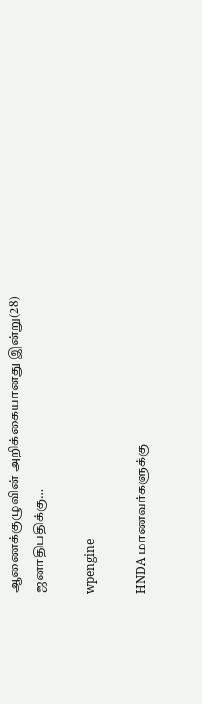ஆணைக்குழுவின் அறிக்கையானது இன்று(28) ஜனாதிபதிக்கு…

wpengine

HNDA மாணவர்களுக்கு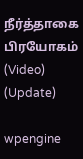நீர்த்தாகை பிரயோகம் (Video) (Update)

wpengine